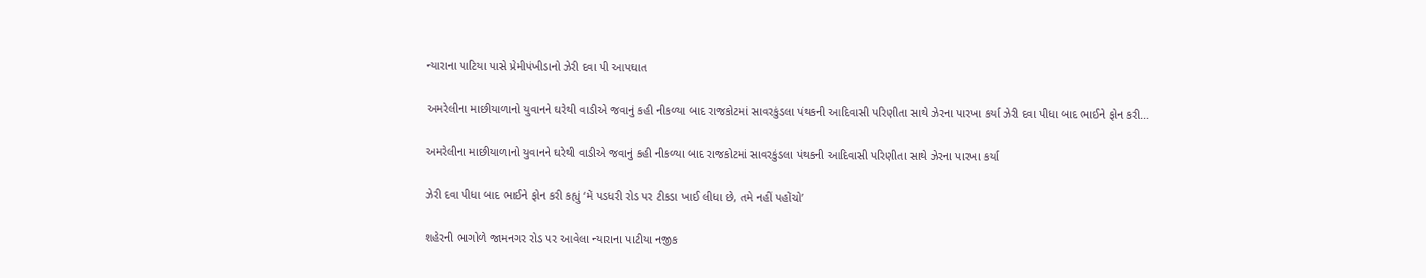ન્યારાના પાટિયા પાસે પ્રેમીપંખીડાનો ઝેરી દવા પી આપઘાત

અમરેલીના માછીયાળાનો યુવાનને ઘરેથી વાડીએ જવાનું કહી નીકળ્યા બાદ રાજકોટમાં સાવરકુંડલા પંથકની આદિવાસી પરિણીતા સાથે ઝેરના પારખા કર્યા ઝેરી દવા પીધા બાદ ભાઈને ફોન કરી…

અમરેલીના માછીયાળાનો યુવાનને ઘરેથી વાડીએ જવાનું કહી નીકળ્યા બાદ રાજકોટમાં સાવરકુંડલા પંથકની આદિવાસી પરિણીતા સાથે ઝેરના પારખા કર્યા

ઝેરી દવા પીધા બાદ ભાઈને ફોન કરી કહ્યું ‘મેં પડધરી રોડ પર ટીકડા ખાઈ લીધા છે, તમે નહીં પહોંચો’

શહેરની ભાગોળે જામનગર રોડ પર આવેલા ન્યારાના પાટીયા નજીક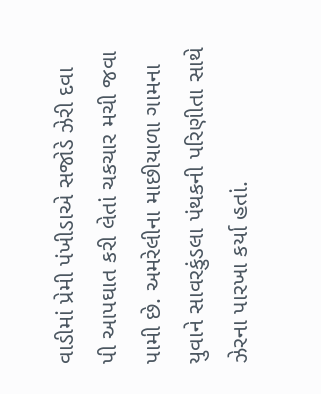વાડીમાં પ્રેમી પંખીડાએ સજોડે ઝેરી દવા પી આપઘાત કરી લેતાં ચકચાર મચી જવા પામી છે. અમરેલીના માછીયાળા ગામના યુવાને સાવરકુંડલા પંથકની પરિણીતા સાથે ઝેરના પારખા કર્યા હતાં.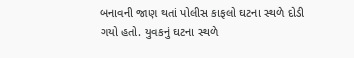બનાવની જાણ થતાં પોલીસ કાફલો ઘટના સ્થળે દોડી ગયો હતો. યુવકનું ઘટના સ્થળે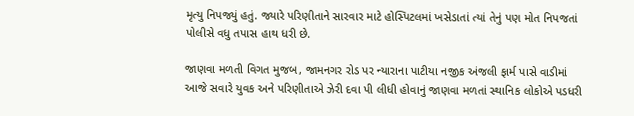મૃત્યુ નિપજ્યું હતું. જ્યારે પરિણીતાને સારવાર માટે હોસ્પિટલમાં ખસેડાતાં ત્યાં તેનું પણ મોત નિપજતાં પોલીસે વધુ તપાસ હાથ ધરી છે.

જાણવા મળતી વિગત મુજબ, જામનગર રોડ પર ન્યારાના પાટીયા નજીક અંજલી ફાર્મ પાસે વાડીમાં આજે સવારે યુવક અને પરિણીતાએ ઝેરી દવા પી લીધી હોવાનું જાણવા મળતાં સ્થાનિક લોકોએ પડધરી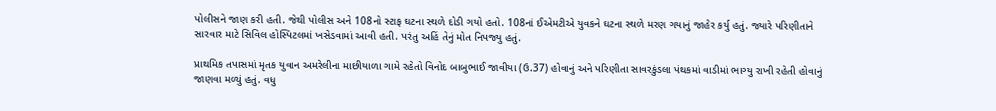પોલીસને જાણ કરી હતી. જેથી પોલીસ અને 108નો સ્ટાફ ઘટના સ્થળે દોડી ગયો હતો. 108નાં ઈએમટીએ યુવકને ઘટના સ્થળે મરણ ગયાનું જાહેર કર્યુ હતું. જ્યારે પરિણીતાને સારવાર માટે સિવિલ હોસ્પિટલમાં ખસેડવામાં આવી હતી. પરંતુ અહિં તેનું મોત નિપજ્યુ હતું.

પ્રાથમિક તપાસમાં મૃતક યુવાન અમરેલીના માછીયાળા ગામે રહેતો વિનોદ બાબુભાઈ જાવીયા (ઉ.37) હોવાનું અને પરિણીતા સાવરકુંડલા પંથકમાં વાડીમાં ભાગ્યુ રાખી રહેતી હોવાનું જાણવા મળ્યું હતું. વધુ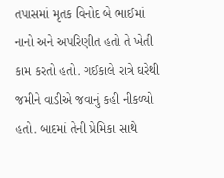તપાસમાં મૃતક વિનોદ બે ભાઈમાં નાનો અને અપરિણીત હતો તે ખેતી કામ કરતો હતો. ગઈકાલે રાત્રે ઘરેથી જમીને વાડીએ જવાનું કહી નીકળ્યો હતો. બાદમાં તેની પ્રેમિકા સાથે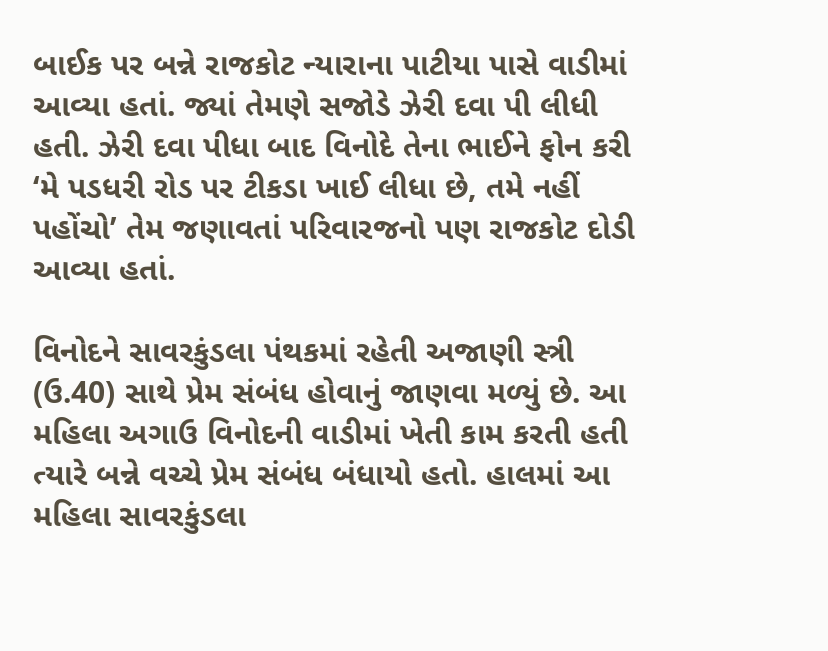બાઈક પર બન્ને રાજકોટ ન્યારાના પાટીયા પાસે વાડીમાં આવ્યા હતાં. જ્યાં તેમણે સજોડે ઝેરી દવા પી લીધી હતી. ઝેરી દવા પીધા બાદ વિનોદે તેના ભાઈને ફોન કરી ‘મે પડધરી રોડ પર ટીકડા ખાઈ લીધા છે, તમે નહીં પહોંચો’ તેમ જણાવતાં પરિવારજનો પણ રાજકોટ દોડી આવ્યા હતાં.

વિનોદને સાવરકુંડલા પંથકમાં રહેતી અજાણી સ્ત્રી (ઉ.40) સાથે પ્રેમ સંબંધ હોવાનું જાણવા મળ્યું છે. આ મહિલા અગાઉ વિનોદની વાડીમાં ખેતી કામ કરતી હતી ત્યારે બન્ને વચ્ચે પ્રેમ સંબંધ બંધાયો હતો. હાલમાં આ મહિલા સાવરકુંડલા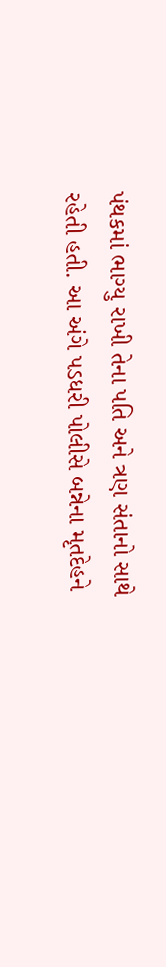પંથકમાં ભાગ્યુ રાખી તેના પતિ અને ત્રણ સંતાનો સાથે રહેતી હતી. આ અંગે પડધરી પોલીસે બન્નેના મૃતદેહને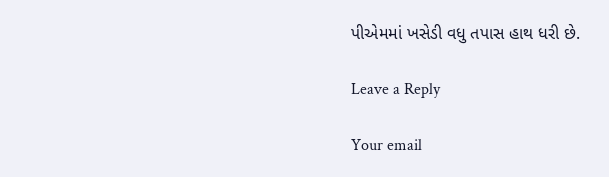પીએમમાં ખસેડી વધુ તપાસ હાથ ધરી છે.

Leave a Reply

Your email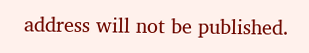address will not be published.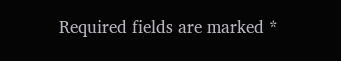Required fields are marked *